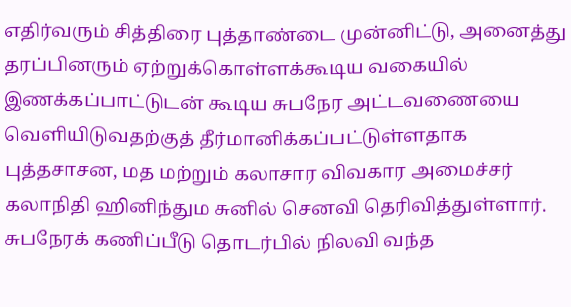எதிர்வரும் சித்திரை புத்தாண்டை முன்னிட்டு, அனைத்து தரப்பினரும் ஏற்றுக்கொள்ளக்கூடிய வகையில் இணக்கப்பாட்டுடன் கூடிய சுபநேர அட்டவணையை வெளியிடுவதற்குத் தீர்மானிக்கப்பட்டுள்ளதாக புத்தசாசன, மத மற்றும் கலாசார விவகார அமைச்சர் கலாநிதி ஹினிந்தும சுனில் செனவி தெரிவித்துள்ளார்.
சுபநேரக் கணிப்பீடு தொடர்பில் நிலவி வந்த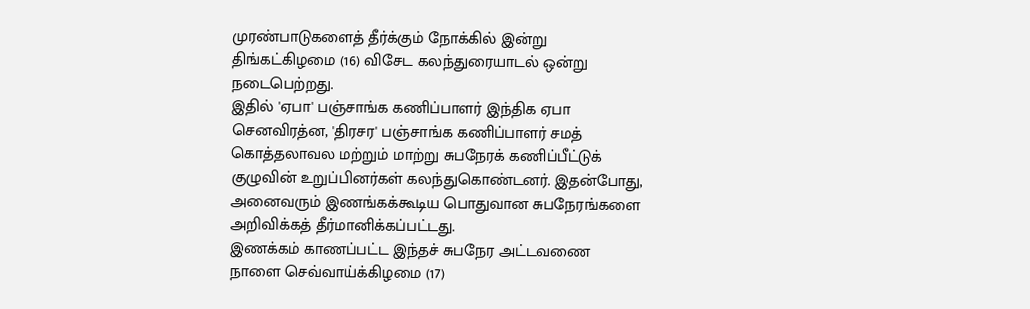முரண்பாடுகளைத் தீர்க்கும் நோக்கில் இன்று திங்கட்கிழமை (16) விசேட கலந்துரையாடல் ஒன்று நடைபெற்றது.
இதில் 'ஏபா' பஞ்சாங்க கணிப்பாளர் இந்திக ஏபா செனவிரத்ன, 'திரசர' பஞ்சாங்க கணிப்பாளர் சமத் கொத்தலாவல மற்றும் மாற்று சுபநேரக் கணிப்பீட்டுக் குழுவின் உறுப்பினர்கள் கலந்துகொண்டனர். இதன்போது, அனைவரும் இணங்கக்கூடிய பொதுவான சுபநேரங்களை அறிவிக்கத் தீர்மானிக்கப்பட்டது.
இணக்கம் காணப்பட்ட இந்தச் சுபநேர அட்டவணை நாளை செவ்வாய்க்கிழமை (17)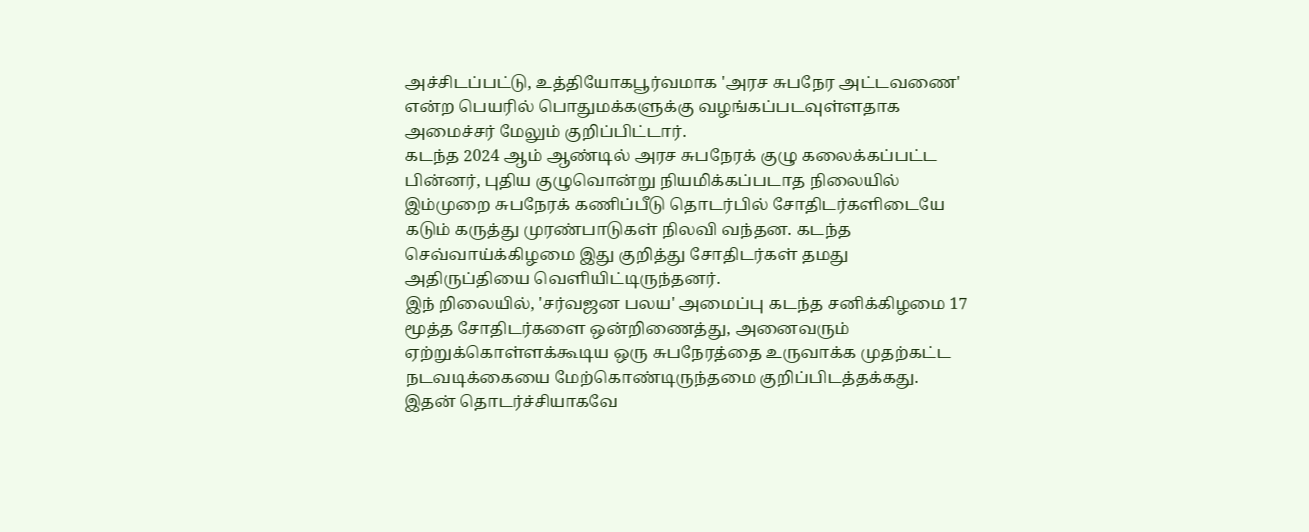அச்சிடப்பட்டு, உத்தியோகபூர்வமாக 'அரச சுபநேர அட்டவணை' என்ற பெயரில் பொதுமக்களுக்கு வழங்கப்படவுள்ளதாக அமைச்சர் மேலும் குறிப்பிட்டார்.
கடந்த 2024 ஆம் ஆண்டில் அரச சுபநேரக் குழு கலைக்கப்பட்ட பின்னர், புதிய குழுவொன்று நியமிக்கப்படாத நிலையில் இம்முறை சுபநேரக் கணிப்பீடு தொடர்பில் சோதிடர்களிடையே கடும் கருத்து முரண்பாடுகள் நிலவி வந்தன. கடந்த செவ்வாய்க்கிழமை இது குறித்து சோதிடர்கள் தமது அதிருப்தியை வெளியிட்டிருந்தனர்.
இந் றிலையில், 'சர்வஜன பலய' அமைப்பு கடந்த சனிக்கிழமை 17 மூத்த சோதிடர்களை ஒன்றிணைத்து, அனைவரும் ஏற்றுக்கொள்ளக்கூடிய ஒரு சுபநேரத்தை உருவாக்க முதற்கட்ட நடவடிக்கையை மேற்கொண்டிருந்தமை குறிப்பிடத்தக்கது. இதன் தொடர்ச்சியாகவே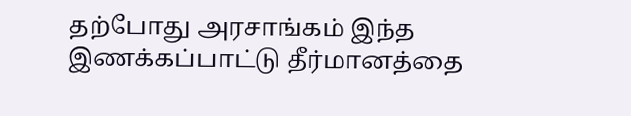தற்போது அரசாங்கம் இந்த இணக்கப்பாட்டு தீர்மானத்தை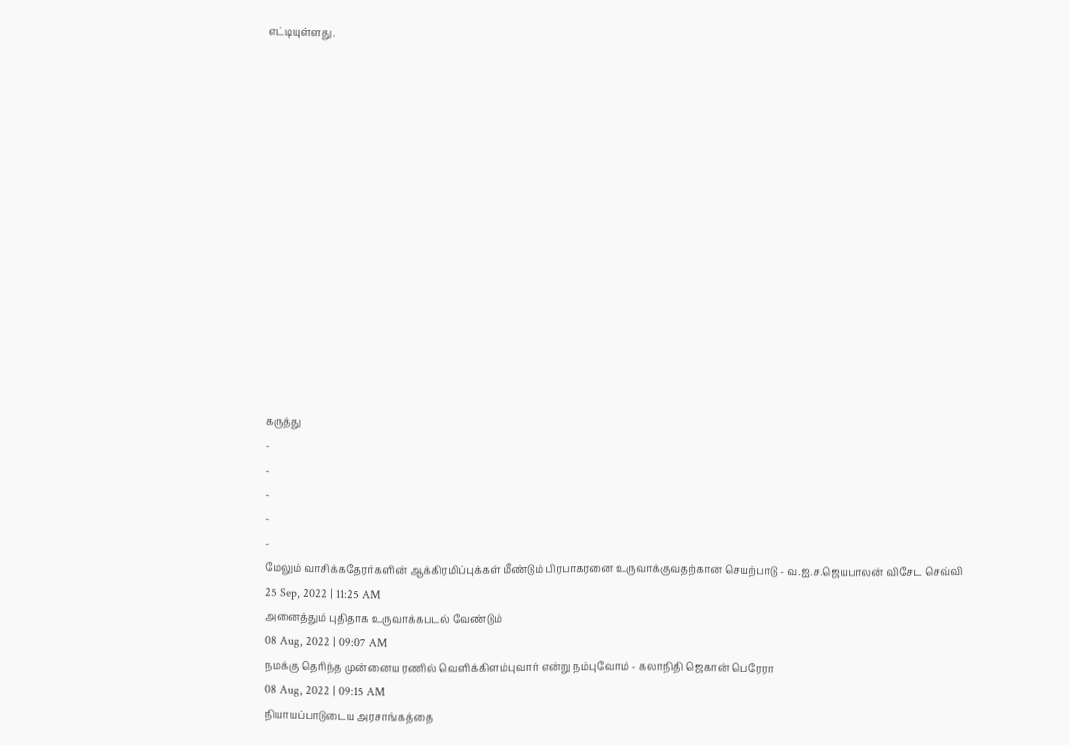எட்டியுள்ளது.















கருத்து
-
-
-
-
-
மேலும் வாசிக்கதேரர்களின் ஆக்கிரமிப்புக்கள் மீண்டும் பிரபாகரனை உருவாக்குவதற்கான செயற்பாடு - வ.ஐ.ச.ஜெயபாலன் விசேட செவ்வி
25 Sep, 2022 | 11:25 AM
அனைத்தும் புதிதாக உருவாக்கபடல் வேண்டும்
08 Aug, 2022 | 09:07 AM
நமக்கு தெரிந்த முன்னைய ரணில் வெளிக்கிளம்புவார் என்று நம்புவோம் - கலாநிதி ஜெகான் பெரேரா
08 Aug, 2022 | 09:15 AM
நியாயப்பாடுடைய அரசாங்கத்தை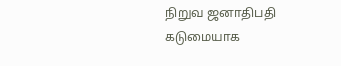நிறுவ ஜனாதிபதி கடுமையாக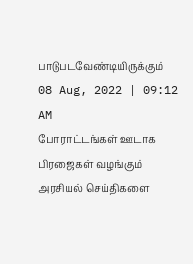பாடுபடவேண்டியிருக்கும்
08 Aug, 2022 | 09:12 AM
போராட்டங்கள் ஊடாக பிரஜைகள் வழங்கும் அரசியல் செய்திகளை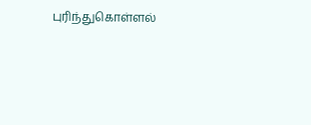புரிந்துகொள்ளல்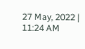27 May, 2022 | 11:24 AM